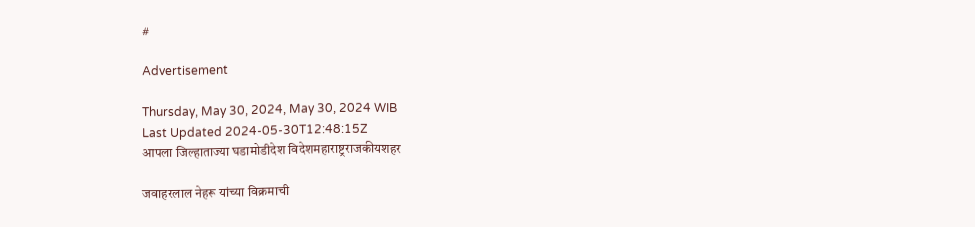#

Advertisement

Thursday, May 30, 2024, May 30, 2024 WIB
Last Updated 2024-05-30T12:48:15Z
आपला जिल्हाताज्या घडामोडीदेश विदेशमहाराष्ट्रराजकीयशहर

जवाहरलाल नेहरू यांच्या विक्रमाची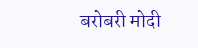बरोबरी मोदी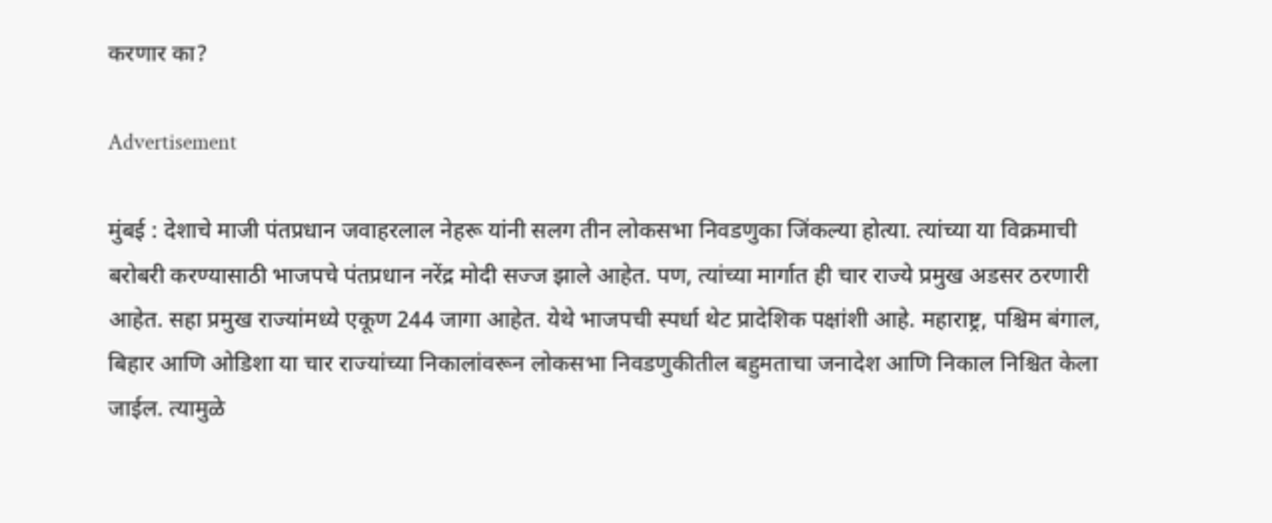करणार का?

Advertisement

मुंबई : देशाचे माजी पंतप्रधान जवाहरलाल नेहरू यांनी सलग तीन लोकसभा निवडणुका जिंकल्या होत्या. त्यांच्या या विक्रमाची बरोबरी करण्यासाठी भाजपचे पंतप्रधान नरेंद्र मोदी सज्ज झाले आहेत. पण, त्यांच्या मार्गात ही चार राज्ये प्रमुख अडसर ठरणारी आहेत. सहा प्रमुख राज्यांमध्ये एकूण 244 जागा आहेत. येथे भाजपची स्पर्धा थेट प्रादेशिक पक्षांशी आहे. महाराष्ट्र, पश्चिम बंगाल, बिहार आणि ओडिशा या चार राज्यांच्या निकालांवरून लोकसभा निवडणुकीतील बहुमताचा जनादेश आणि निकाल निश्चित केला जाईल. त्यामुळे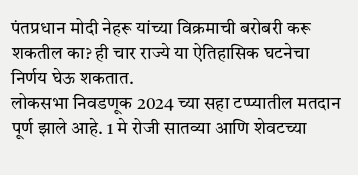पंतप्रधान मोदी नेहरू यांच्या विक्रमाची बरोबरी करू शकतील का? ही चार राज्ये या ऐतिहासिक घटनेचा निर्णय घेऊ शकतात.
लोकसभा निवडणूक 2024 च्या सहा टप्प्यातील मतदान पूर्ण झाले आहे. 1 मे रोजी सातव्या आणि शेवटच्या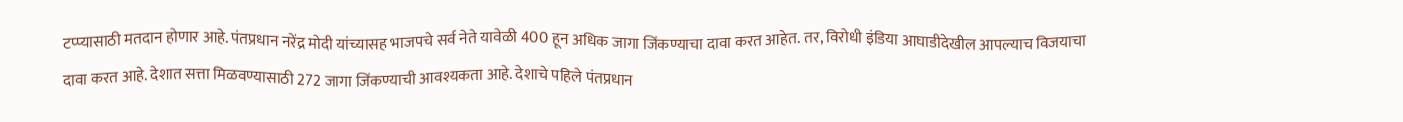टप्प्यासाठी मतदान होणार आहे. पंतप्रधान नरेंद्र मोदी यांच्यासह भाजपचे सर्व नेते यावेळी 400 हून अधिक जागा जिंकण्याचा दावा करत आहेत. तर, विरोधी इंडिया आघाडीदेखील आपल्याच विजयाचा दावा करत आहे. देशात सत्ता मिळवण्यासाठी 272 जागा जिंकण्याची आवश्यकता आहे. देशाचे पहिले पंतप्रधान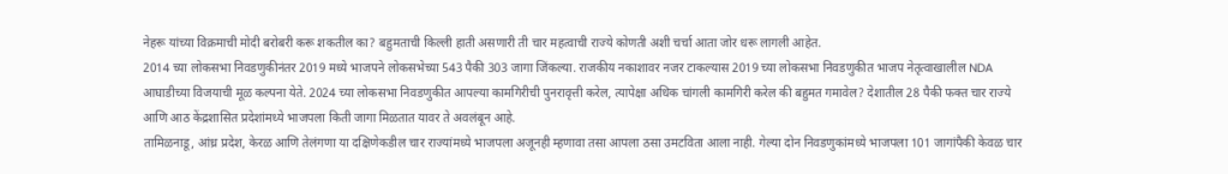नेहरू यांच्या विक्रमाची मोदी बरोबरी करू शकतील का? बहुमताची किल्ली हाती असणारी ती चार महत्वाची राज्ये कोणती अशी चर्चा आता जोर धरू लागली आहेत.
2014 च्या लोकसभा निवडणुकीनंतर 2019 मध्ये भाजपने लोकसभेच्या 543 पैकी 303 जागा जिंकल्या. राजकीय नकाशावर नजर टाकल्यास 2019 च्या लोकसभा निवडणुकीत भाजप नेतृत्वाखालील NDA आघाडीच्या विजयाची मूळ कल्पना येते. 2024 च्या लोकसभा निवडणुकीत आपल्या कामगिरीची पुनरावृत्ती करेल, त्यापेक्षा अधिक चांगली कामगिरी करेल की बहुमत गमावेल? देशातील 28 पैकी फक्त चार राज्ये आणि आठ केंद्रशासित प्रदेशांमध्ये भाजपला किती जागा मिळतात यावर ते अवलंबून आहे.
तामिळनाडू, आंध्र प्रदेश, केरळ आणि तेलंगणा या दक्षिणेकडील चार राज्यांमध्ये भाजपला अजूनही म्हणावा तसा आपला ठसा उमटविता आला नाही. गेल्या दोन निवडणुकांमध्ये भाजपला 101 जागांपैकी केवळ चार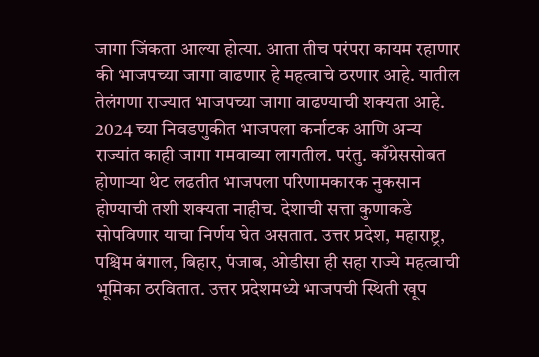जागा जिंकता आल्या होत्या. आता तीच परंपरा कायम रहाणार की भाजपच्या जागा वाढणार हे महत्वाचे ठरणार आहे. यातील तेलंगणा राज्यात भाजपच्या जागा वाढण्याची शक्यता आहे. 2024 च्या निवडणुकीत भाजपला कर्नाटक आणि अन्य राज्यांत काही जागा गमवाव्या लागतील. परंतु. काँग्रेससोबत होणाऱ्या थेट लढतीत भाजपला परिणामकारक नुकसान होण्याची तशी शक्यता नाहीच. देशाची सत्ता कुणाकडे सोपविणार याचा निर्णय घेत असतात. उत्तर प्रदेश, महाराष्ट्र, पश्चिम बंगाल, बिहार, पंजाब, ओडीसा ही सहा राज्ये महत्वाची भूमिका ठरवितात. उत्तर प्रदेशमध्ये भाजपची स्थिती खूप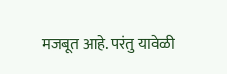मजबूत आहे. परंतु यावेळी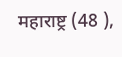महाराष्ट्र (48 ),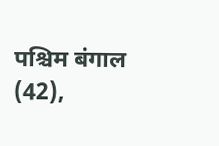पश्चिम बंगाल (42),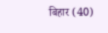बिहार (40)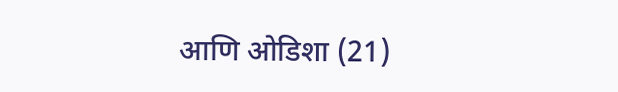आणि ओडिशा (21)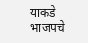याकडे भाजपचे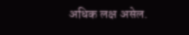अधिक लक्ष असेल.